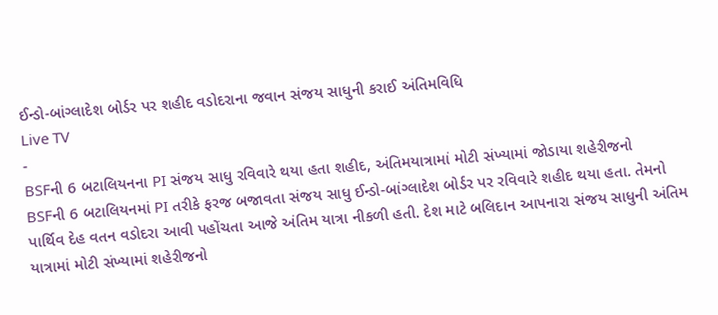ઈન્ડો-બાંગ્લાદેશ બોર્ડર પર શહીદ વડોદરાના જવાન સંજય સાધુની કરાઈ અંતિમવિધિ
Live TV
-
BSFની 6 બટાલિયનના PI સંજય સાધુ રવિવારે થયા હતા શહીદ, અંતિમયાત્રામાં મોટી સંખ્યામાં જોડાયા શહેરીજનો
BSFની 6 બટાલિયનમાં PI તરીકે ફરજ બજાવતા સંજય સાધુ ઈન્ડો-બાંગ્લાદેશ બોર્ડર પર રવિવારે શહીદ થયા હતા. તેમનો પાર્થિવ દેહ વતન વડોદરા આવી પહોંચતા આજે અંતિમ યાત્રા નીકળી હતી. દેશ માટે બલિદાન આપનારા સંજય સાધુની અંતિમ યાત્રામાં મોટી સંખ્યામાં શહેરીજનો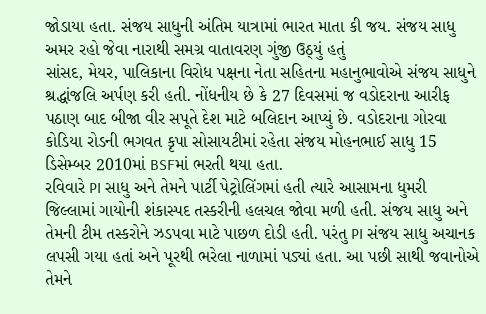જોડાયા હતા. સંજય સાધુની અંતિમ યાત્રામાં ભારત માતા કી જય. સંજય સાધુ અમર રહો જેવા નારાથી સમગ્ર વાતાવરણ ગુંજી ઉઠ્યું હતું
સાંસદ, મેયર, પાલિકાના વિરોધ પક્ષના નેતા સહિતના મહાનુભાવોએ સંજય સાધુને શ્રદ્ધાંજલિ અર્પણ કરી હતી. નોંધનીય છે કે 27 દિવસમાં જ વડોદરાના આરીફ પઠાણ બાદ બીજા વીર સપૂતે દેશ માટે બલિદાન આપ્યું છે. વડોદરાના ગોરવા કોડિયા રોડની ભગવત કૃપા સોસાયટીમાં રહેતા સંજય મોહનભાઈ સાધુ 15 ડિસેમ્બર 2010માં BSFમાં ભરતી થયા હતા.
રવિવારે PI સાધુ અને તેમને પાર્ટી પેટ્રોલિંગમાં હતી ત્યારે આસામના ધુમરી જિલ્લામાં ગાયોની શંકાસ્પદ તસ્કરીની હલચલ જોવા મળી હતી. સંજય સાધુ અને તેમની ટીમ તસ્કરોને ઝડપવા માટે પાછળ દોડી હતી. પરંતુ PI સંજય સાધુ અચાનક લપસી ગયા હતાં અને પૂરથી ભરેલા નાળામાં પડ્યાં હતા. આ પછી સાથી જવાનોએ તેમને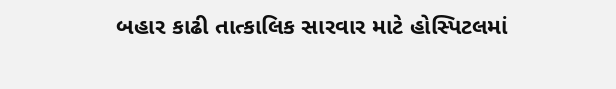બહાર કાઢી તાત્કાલિક સારવાર માટે હોસ્પિટલમાં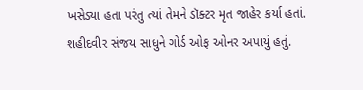ખસેડ્યા હતા પરંતુ ત્યાં તેમને ડૉક્ટર મૃત જાહેર કર્યા હતાં. શહીદવીર સંજય સાધુને ગોર્ડ ઓફ ઓનર અપાયું હતું.